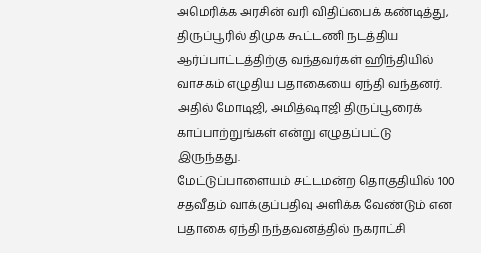அமெரிக்க அரசின் வரி விதிப்பைக் கண்டித்து, திருப்பூரில் திமுக கூட்டணி நடத்திய ஆர்ப்பாட்டத்திற்கு வந்தவர்கள் ஹிந்தியில் வாசகம் எழுதிய பதாகையை ஏந்தி வந்தனர். அதில் மோடிஜி, அமித்ஷாஜி திருப்பூரைக் காப்பாற்றுங்கள் என்று எழுதப்பட்டு இருந்தது.
மேட்டுப்பாளையம் சட்டமன்ற தொகுதியில் 100 சதவீதம் வாக்குப்பதிவு அளிக்க வேண்டும் என பதாகை ஏந்தி நந்தவனத்தில் நகராட்சி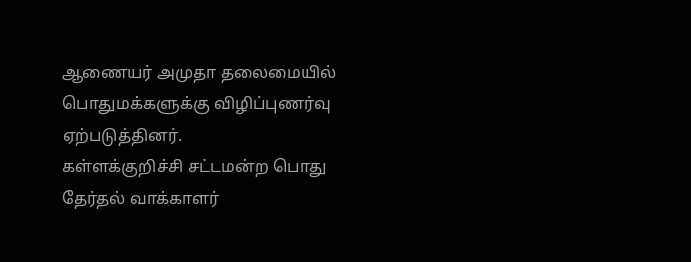ஆணையர் அமுதா தலைமையில் பொதுமக்களுக்கு விழிப்புணர்வு ஏற்படுத்தினர்.
கள்ளக்குறிச்சி சட்டமன்ற பொது தேர்தல் வாக்காளர்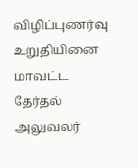விழிப்புணர்வு உறுதியினை மாவட்ட தேர்தல் அலுவலர்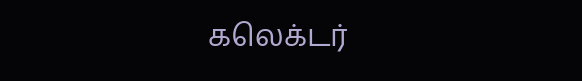கலெக்டர்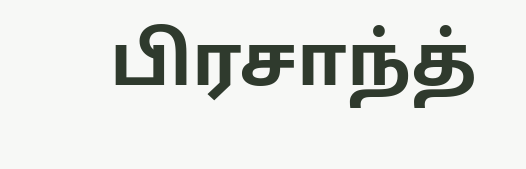பிரசாந்த்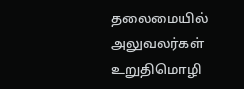தலைமையில் அலுவலர்கள் உறுதிமொழி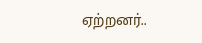ஏற்றனர்..